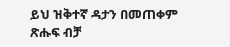ይህ ዝቅተኛ ዳታን በመጠቀም ጽሑፍ ብቻ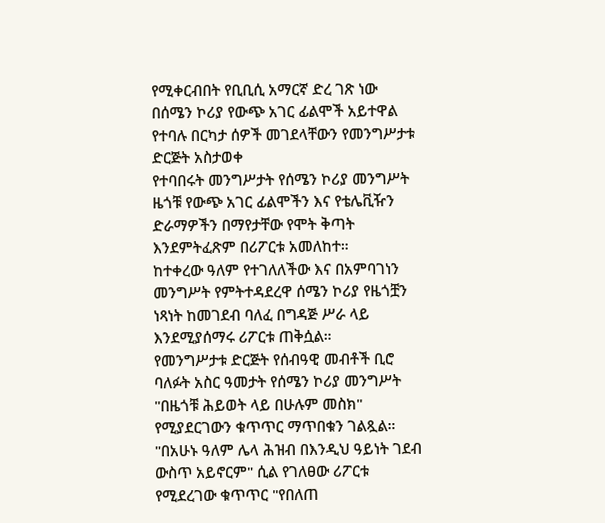የሚቀርብበት የቢቢሲ አማርኛ ድረ ገጽ ነው
በሰሜን ኮሪያ የውጭ አገር ፊልሞች አይተዋል የተባሉ በርካታ ሰዎች መገደላቸውን የመንግሥታቱ ድርጅት አስታወቀ
የተባበሩት መንግሥታት የሰሜን ኮሪያ መንግሥት ዜጎቹ የውጭ አገር ፊልሞችን እና የቴሌቪዥን ድራማዎችን በማየታቸው የሞት ቅጣት እንደምትፈጽም በሪፖርቱ አመለከተ።
ከተቀረው ዓለም የተገለለችው እና በአምባገነን መንግሥት የምትተዳደረዋ ሰሜን ኮሪያ የዜጎቿን ነጻነት ከመገደብ ባለፈ በግዳጅ ሥራ ላይ እንደሚያሰማሩ ሪፖርቱ ጠቅሷል።
የመንግሥታቱ ድርጅት የሰብዓዊ መብቶች ቢሮ ባለፉት አስር ዓመታት የሰሜን ኮሪያ መንግሥት "በዜጎቹ ሕይወት ላይ በሁሉም መስክ" የሚያደርገውን ቁጥጥር ማጥበቁን ገልጿል።
"በአሁኑ ዓለም ሌላ ሕዝብ በእንዲህ ዓይነት ገደብ ውስጥ አይኖርም" ሲል የገለፀው ሪፖርቱ የሚደረገው ቁጥጥር "የበለጠ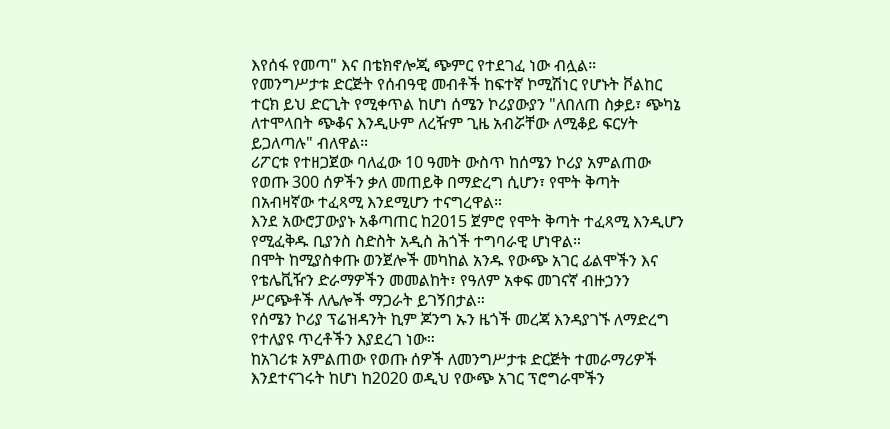እየሰፋ የመጣ" እና በቴክኖሎጂ ጭምር የተደገፈ ነው ብሏል።
የመንግሥታቱ ድርጅት የሰብዓዊ መብቶች ከፍተኛ ኮሚሽነር የሆኑት ቮልከር ተርክ ይህ ድርጊት የሚቀጥል ከሆነ ሰሜን ኮሪያውያን "ለበለጠ ስቃይ፣ ጭካኔ ለተሞላበት ጭቆና እንዲሁም ለረዥም ጊዜ አብሯቸው ለሚቆይ ፍርሃት ይጋለጣሉ" ብለዋል።
ሪፖርቱ የተዘጋጀው ባለፈው 10 ዓመት ውስጥ ከሰሜን ኮሪያ አምልጠው የወጡ 300 ሰዎችን ቃለ መጠይቅ በማድረግ ሲሆን፣ የሞት ቅጣት በአብዛኛው ተፈጻሚ እንደሚሆን ተናግረዋል።
እንደ አውሮፓውያኑ አቆጣጠር ከ2015 ጀምሮ የሞት ቅጣት ተፈጻሚ እንዲሆን የሚፈቅዱ ቢያንስ ስድስት አዲስ ሕጎች ተግባራዊ ሆነዋል።
በሞት ከሚያስቀጡ ወንጀሎች መካከል አንዱ የውጭ አገር ፊልሞችን እና የቴሌቪዥን ድራማዎችን መመልከት፣ የዓለም አቀፍ መገናኛ ብዙኃንን ሥርጭቶች ለሌሎች ማጋራት ይገኝበታል።
የሰሜን ኮሪያ ፕሬዝዳንት ኪም ጆንግ ኡን ዜጎች መረጃ እንዳያገኙ ለማድረግ የተለያዩ ጥረቶችን እያደረገ ነው።
ከአገሪቱ አምልጠው የወጡ ሰዎች ለመንግሥታቱ ድርጅት ተመራማሪዎች እንደተናገሩት ከሆነ ከ2020 ወዲህ የውጭ አገር ፕሮግራሞችን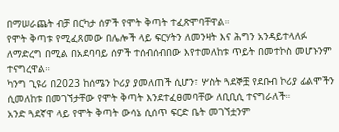በማሠራጨት ብቻ በርካታ ሰዎች የሞት ቅጣት ተፈጽሞባቸዋል።
የሞት ቅጣቱ የሚፈጸመው በሌሎች ላይ ፍርሃትን ለመንዛት እና ሕግን አንዳይተላለፉ ለማድረግ በሚል በአደባባይ ሰዎች ተሰብሰብበው እየተመለከቱ ጥይት በመተኮስ መሆኑንም ተናግረዋል።
ካንግ ጊዩሪ በ2023 ከሰሜን ኮሪያ ያመለጠች ሲሆን፣ ሦስት ጓደኞቿ የደቡብ ኮሪያ ፊልሞችን ሲመለከቱ በመገኘታቸው የሞት ቅጣት እንደተፈፀመባቸው ለቢቢሲ ተናግራለች።
አንድ ጓደኛዋ ላይ የሞት ቅጣት ውሳኔ ሲሰጥ ፍርድ ቤት መገኘቷንም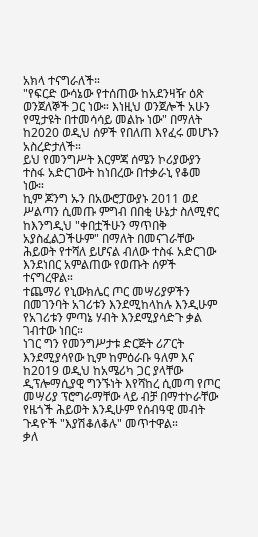አክላ ተናግራለች።
"የፍርድ ውሳኔው የተሰጠው ከአደንዛዥ ዕጽ ወንጀለኞች ጋር ነው። እነዚህ ወንጀሎች አሁን የሚታዩት በተመሳሳይ መልኩ ነው" በማለት ከ2020 ወዲህ ሰዎች የበለጠ እየፈሩ መሆኑን አስረድታለች።
ይህ የመንግሥት እርምጃ ሰሜን ኮሪያውያን ተስፋ አድርገውት ከነበረው በተቃራኒ የቆመ ነው።
ኪም ጆንግ ኡን በአውሮፓውያኑ 2011 ወደ ሥልጣን ሲመጡ ምግብ በበቂ ሁኔታ ስለሚኖር ከእንግዲህ "ቀበቷችሁን ማጥበቅ አያስፈልጋችሁም" በማለት በመናገራቸው ሕይወት የተሻለ ይሆናል ብለው ተስፋ አድርገው እንደነበር አምልጠው የወጡት ሰዎች ተናግረዋል።
ተጨማሪ የኒውክሌር ጦር መሣሪያዎችን በመገንባት አገሪቱን እንደሚከላከሉ እንዲሁም የአገሪቱን ምጣኔ ሃብት እንደሚያሳድጉ ቃል ገብተው ነበር።
ነገር ግን የመንግሥታቱ ድርጅት ሪፖርት እንደሚያሳየው ኪም ከምዕራቡ ዓለም እና ከ2019 ወዲህ ከአሜሪካ ጋር ያላቸው ዲፕሎማሲያዊ ግንኙነት እየሻከረ ሲመጣ የጦር መሣሪያ ፕሮግራማቸው ላይ ብቻ በማተኮራቸው የዜጎች ሕይወት እንዲሁም የሰብዓዊ መብት ጉዳዮች "እያሽቆለቆሉ" መጥተዋል።
ቃለ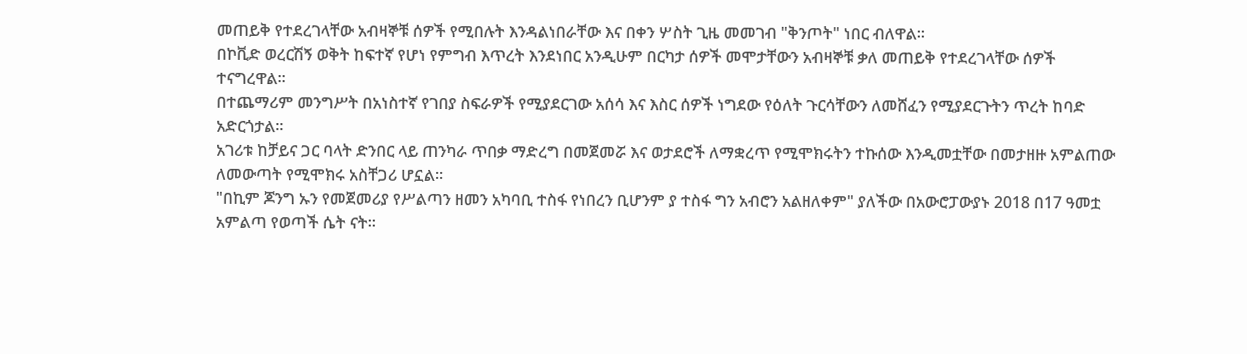መጠይቅ የተደረገላቸው አብዛኞቹ ሰዎች የሚበሉት እንዳልነበራቸው እና በቀን ሦስት ጊዜ መመገብ "ቅንጦት" ነበር ብለዋል።
በኮቪድ ወረርሽኝ ወቅት ከፍተኛ የሆነ የምግብ እጥረት እንደነበር አንዲሁም በርካታ ሰዎች መሞታቸውን አብዛኞቹ ቃለ መጠይቅ የተደረገላቸው ሰዎች ተናግረዋል።
በተጨማሪም መንግሥት በአነስተኛ የገበያ ስፍራዎች የሚያደርገው አሰሳ እና እስር ሰዎች ነግደው የዕለት ጉርሳቸውን ለመሸፈን የሚያደርጉትን ጥረት ከባድ አድርጎታል።
አገሪቱ ከቻይና ጋር ባላት ድንበር ላይ ጠንካራ ጥበቃ ማድረግ በመጀመሯ እና ወታደሮች ለማቋረጥ የሚሞክሩትን ተኩሰው እንዲመቷቸው በመታዘዙ አምልጠው ለመውጣት የሚሞክሩ አስቸጋሪ ሆኗል።
"በኪም ጆንግ ኡን የመጀመሪያ የሥልጣን ዘመን አካባቢ ተስፋ የነበረን ቢሆንም ያ ተስፋ ግን አብሮን አልዘለቀም" ያለችው በአውሮፓውያኑ 2018 በ17 ዓመቷ አምልጣ የወጣች ሴት ናት።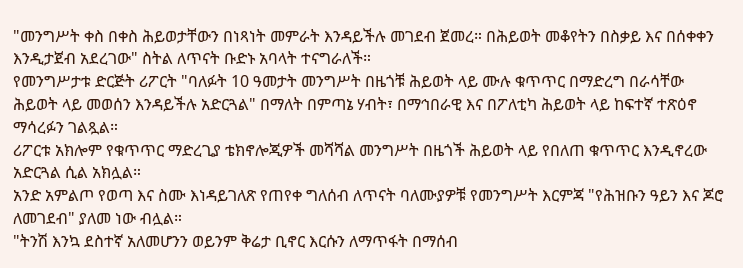"መንግሥት ቀስ በቀስ ሕይወታቸውን በነጻነት መምራት እንዳይችሉ መገደብ ጀመረ። በሕይወት መቆየትን በስቃይ እና በሰቀቀን እንዲታጀብ አደረገው" ስትል ለጥናት ቡድኑ አባላት ተናግራለች።
የመንግሥታቱ ድርጅት ሪፖርት "ባለፉት 10 ዓመታት መንግሥት በዜጎቹ ሕይወት ላይ ሙሉ ቁጥጥር በማድረግ በራሳቸው ሕይወት ላይ መወሰን እንዳይችሉ አድርጓል" በማለት በምጣኔ ሃብት፣ በማኅበራዊ እና በፖለቲካ ሕይወት ላይ ከፍተኛ ተጽዕኖ ማሳረፉን ገልጿል።
ሪፖርቱ አክሎም የቁጥጥር ማድረጊያ ቴክኖሎጂዎች መሻሻል መንግሥት በዜጎች ሕይወት ላይ የበለጠ ቁጥጥር እንዲኖረው አድርጓል ሲል አክሏል።
አንድ አምልጦ የወጣ እና ስሙ እነዳይገለጽ የጠየቀ ግለሰብ ለጥናት ባለሙያዎቹ የመንግሥት እርምጃ "የሕዝቡን ዓይን እና ጆሮ ለመገደብ" ያለመ ነው ብሏል።
"ትንሽ እንኳ ደስተኛ አለመሆንን ወይንም ቅሬታ ቢኖር እርሱን ለማጥፋት በማሰብ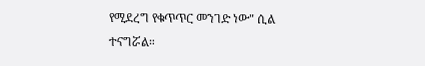የሚደረግ የቁጥጥር መንገድ ነው" ሲል ተናግሯል።